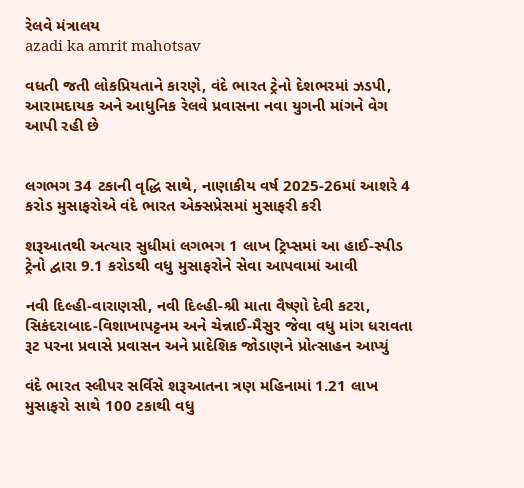રેલવે મંત્રાલય
azadi ka amrit mahotsav

વધતી જતી લોકપ્રિયતાને કારણે, વંદે ભારત ટ્રેનો દેશભરમાં ઝડપી, આરામદાયક અને આધુનિક રેલવે પ્રવાસના નવા યુગની માંગને વેગ આપી રહી છે


લગભગ 34 ટકાની વૃદ્ધિ સાથે, નાણાકીય વર્ષ 2025-26માં આશરે 4 કરોડ મુસાફરોએ વંદે ભારત એક્સપ્રેસમાં મુસાફરી કરી

શરૂઆતથી અત્યાર સુધીમાં લગભગ 1 લાખ ટ્રિપ્સમાં આ હાઈ-સ્પીડ ટ્રેનો દ્વારા 9.1 કરોડથી વધુ મુસાફરોને સેવા આપવામાં આવી

નવી દિલ્હી-વારાણસી, નવી દિલ્હી-શ્રી માતા વૈષ્ણો દેવી કટરા, સિકંદરાબાદ-વિશાખાપટ્ટનમ અને ચેન્નાઈ-મૈસુર જેવા વધુ માંગ ધરાવતા રૂટ પરના પ્રવાસે પ્રવાસન અને પ્રાદેશિક જોડાણને પ્રોત્સાહન આપ્યું

વંદે ભારત સ્લીપર સર્વિસે શરૂઆતના ત્રણ મહિનામાં 1.21 લાખ મુસાફરો સાથે 100 ટકાથી વધુ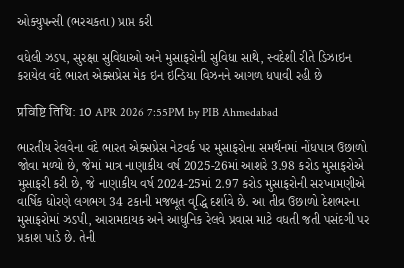ઓક્યુપન્સી (ભરચકતા) પ્રાપ્ત કરી

વધેલી ઝડપ, સુરક્ષા સુવિધાઓ અને મુસાફરોની સુવિધા સાથે, સ્વદેશી રીતે ડિઝાઇન કરાયેલ વંદે ભારત એક્સપ્રેસ મેક ઇન ઇન્ડિયા વિઝનને આગળ ધપાવી રહી છે

प्रविष्टि तिथि: 10 APR 2026 7:55PM by PIB Ahmedabad

ભારતીય રેલવેના વંદે ભારત એક્સપ્રેસ નેટવર્ક પર મુસાફરોના સમર્થનમાં નોંધપાત્ર ઉછાળો જોવા મળ્યો છે, જેમાં માત્ર નાણાકીય વર્ષ 2025-26માં આશરે 3.98 કરોડ મુસાફરોએ મુસાફરી કરી છે, જે નાણાકીય વર્ષ 2024-25માં 2.97 કરોડ મુસાફરોની સરખામણીએ વાર્ષિક ધોરણે લગભગ 34 ટકાની મજબૂત વૃદ્ધિ દર્શાવે છે. આ તીવ્ર ઉછાળો દેશભરના મુસાફરોમાં ઝડપી, આરામદાયક અને આધુનિક રેલવે પ્રવાસ માટે વધતી જતી પસંદગી પર પ્રકાશ પાડે છે. તેની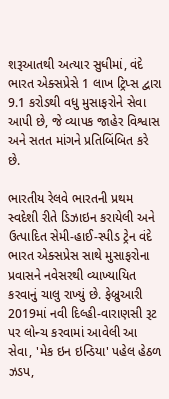શરૂઆતથી અત્યાર સુધીમાં, વંદે ભારત એક્સપ્રેસે 1 લાખ ટ્રિપ્સ દ્વારા 9.1 કરોડથી વધુ મુસાફરોને સેવા આપી છે, જે વ્યાપક જાહેર વિશ્વાસ અને સતત માંગને પ્રતિબિંબિત કરે છે.

ભારતીય રેલવે ભારતની પ્રથમ સ્વદેશી રીતે ડિઝાઇન કરાયેલી અને ઉત્પાદિત સેમી-હાઈ-સ્પીડ ટ્રેન વંદે ભારત એક્સપ્રેસ સાથે મુસાફરોના પ્રવાસને નવેસરથી વ્યાખ્યાયિત કરવાનું ચાલુ રાખ્યું છે. ફેબ્રુઆરી 2019માં નવી દિલ્હી-વારાણસી રૂટ પર લોન્ચ કરવામાં આવેલી આ સેવા, 'મેક ઇન ઇન્ડિયા' પહેલ હેઠળ ઝડપ,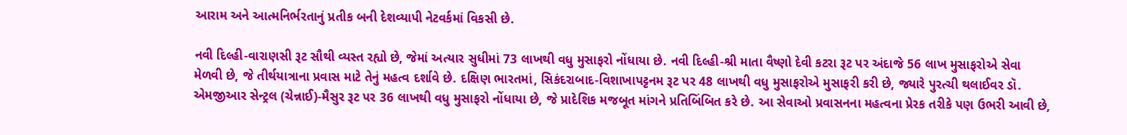આરામ અને આત્મનિર્ભરતાનું પ્રતીક બની દેશવ્યાપી નેટવર્કમાં વિકસી છે.

નવી દિલ્હી-વારાણસી રૂટ સૌથી વ્યસ્ત રહ્યો છે, જેમાં અત્યાર સુધીમાં 73 લાખથી વધુ મુસાફરો નોંધાયા છે. નવી દિલ્હી-શ્રી માતા વૈષ્ણો દેવી કટરા રૂટ પર અંદાજે 56 લાખ મુસાફરોએ સેવા મેળવી છે, જે તીર્થયાત્રાના પ્રવાસ માટે તેનું મહત્વ દર્શાવે છે. દક્ષિણ ભારતમાં, સિકંદરાબાદ-વિશાખાપટ્ટનમ રૂટ પર 48 લાખથી વધુ મુસાફરોએ મુસાફરી કરી છે, જ્યારે પુરત્ચી થલાઈવર ડૉ. એમજીઆર સેન્ટ્રલ (ચેન્નાઈ)-મૈસુર રૂટ પર 36 લાખથી વધુ મુસાફરો નોંધાયા છે, જે પ્રાદેશિક મજબૂત માંગને પ્રતિબિંબિત કરે છે. આ સેવાઓ પ્રવાસનના મહત્વના પ્રેરક તરીકે પણ ઉભરી આવી છે,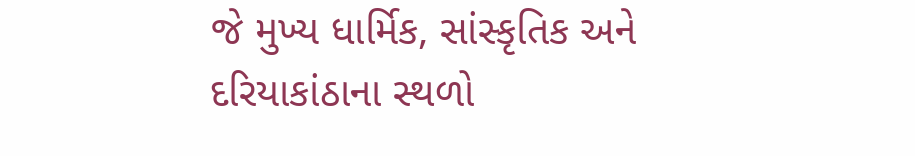જે મુખ્ય ધાર્મિક, સાંસ્કૃતિક અને દરિયાકાંઠાના સ્થળો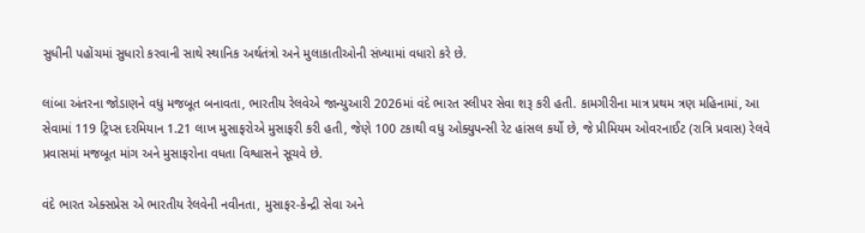સુધીની પહોંચમાં સુધારો કરવાની સાથે સ્થાનિક અર્થતંત્રો અને મુલાકાતીઓની સંખ્યામાં વધારો કરે છે.

લાંબા અંતરના જોડાણને વધુ મજબૂત બનાવતા, ભારતીય રેલવેએ જાન્યુઆરી 2026માં વંદે ભારત સ્લીપર સેવા શરૂ કરી હતી. કામગીરીના માત્ર પ્રથમ ત્રણ મહિનામાં, આ સેવામાં 119 ટ્રિપ્સ દરમિયાન 1.21 લાખ મુસાફરોએ મુસાફરી કરી હતી, જેણે 100 ટકાથી વધુ ઓક્યુપન્સી રેટ હાંસલ કર્યો છે, જે પ્રીમિયમ ઓવરનાઈટ (રાત્રિ પ્રવાસ) રેલવે પ્રવાસમાં મજબૂત માંગ અને મુસાફરોના વધતા વિશ્વાસને સૂચવે છે.

વંદે ભારત એક્સપ્રેસ એ ભારતીય રેલવેની નવીનતા, મુસાફર-કેન્દ્રી સેવા અને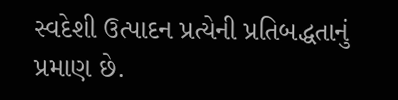સ્વદેશી ઉત્પાદન પ્રત્યેની પ્રતિબદ્ધતાનું પ્રમાણ છે.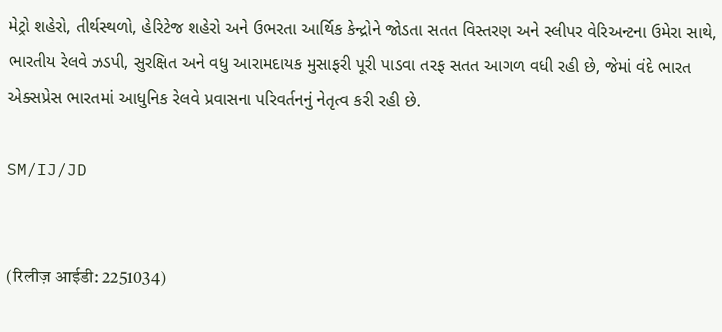મેટ્રો શહેરો, તીર્થસ્થળો, હેરિટેજ શહેરો અને ઉભરતા આર્થિક કેન્દ્રોને જોડતા સતત વિસ્તરણ અને સ્લીપર વેરિઅન્ટના ઉમેરા સાથે, ભારતીય રેલવે ઝડપી, સુરક્ષિત અને વધુ આરામદાયક મુસાફરી પૂરી પાડવા તરફ સતત આગળ વધી રહી છે, જેમાં વંદે ભારત એક્સપ્રેસ ભારતમાં આધુનિક રેલવે પ્રવાસના પરિવર્તનનું નેતૃત્વ કરી રહી છે.

SM/IJ/JD


(रिलीज़ आईडी: 2251034)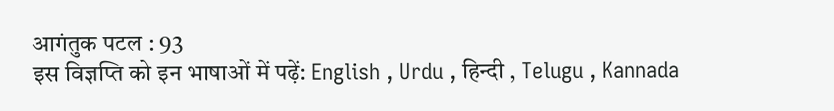आगंतुक पटल : 93
इस विज्ञप्ति को इन भाषाओं में पढ़ें: English , Urdu , हिन्दी , Telugu , Kannada